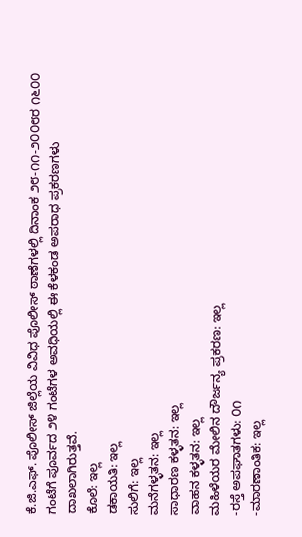ಕೆ.ಜಿ.ಎಫ್. ಪೊಲೀಸ್ ಜಿಲ್ಲೆಯ ವಿವಿಧ ಪೊಲೀಸ್ ಠಾಣೆಗಳಲ್ಲಿ ದಿನಾಂಕ ೨೮-೧೧-೨೦೦೮ರ ೧೬೦೦ ಗಂಟೆಗೆ ಪೂರ್ವದ ೨೪ ಗಂಟೆಗಳ ಅವಧಿಯಲ್ಲಿ ಈ ಕೆಳಕಂಡ ಅಪರಾಧ ಪ್ರಕರಣಗಳು ದಾಖಲಾಗಿರುತ್ತವೆ.
ಕೊಲೆ: ಇಲ್ಲ
ಡಕಾಯತಿ: ಇಲ್ಲ
ಸುಲಿಗೆ: ಇಲ್ಲ
ಮನೆಗಳ್ಳತನ: ಇಲ್ಲ
ಸಾಧಾರಣ ಕಳ್ಳತನ: ಇಲ್ಲ
ವಾಹನ ಕಳ್ಳತನ: ಇಲ್ಲ
ಮಹಿಳೆಯರ ಮೇಲಿನ ದೌರ್ಜನ್ಯ ಪ್ರಕರಣ: ಇಲ್ಲ
-ರಸ್ತೆ ಅಪಘಾತಗಳು: ೦೧
-ಮಾರಣಾಂತಿಕ: ಇಲ್ಲ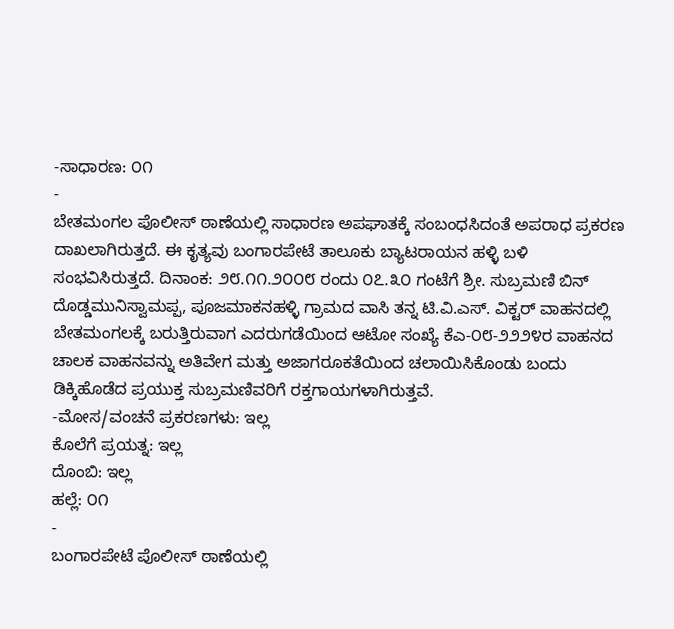-ಸಾಧಾರಣ: ೦೧
-
ಬೇತಮಂಗಲ ಪೊಲೀಸ್ ಠಾಣೆಯಲ್ಲಿ ಸಾಧಾರಣ ಅಪಘಾತಕ್ಕೆ ಸಂಬಂಧಸಿದಂತೆ ಅಪರಾಧ ಪ್ರಕರಣ ದಾಖಲಾಗಿರುತ್ತದೆ. ಈ ಕೃತ್ಯವು ಬಂಗಾರಪೇಟೆ ತಾಲೂಕು ಬ್ಯಾಟರಾಯನ ಹಳ್ಳಿ ಬಳಿ ಸಂಭವಿಸಿರುತ್ತದೆ. ದಿನಾಂಕ: ೨೮.೧೧.೨೦೦೮ ರಂದು ೦೭.೩೦ ಗಂಟೆಗೆ ಶ್ರೀ. ಸುಬ್ರಮಣಿ ಬಿನ್ ದೊಡ್ಡಮುನಿಸ್ವಾಮಪ್ಪ, ಪೂಜಮಾಕನಹಳ್ಳಿ ಗ್ರಾಮದ ವಾಸಿ ತನ್ನ ಟಿ.ವಿ.ಎಸ್. ವಿಕ್ಟರ್ ವಾಹನದಲ್ಲಿ ಬೇತಮಂಗಲಕ್ಕೆ ಬರುತ್ತಿರುವಾಗ ಎದರುಗಡೆಯಿಂದ ಆಟೋ ಸಂಖ್ಯೆ ಕೆಎ-೦೮-೨೨೨೪ರ ವಾಹನದ ಚಾಲಕ ವಾಹನವನ್ನು ಅತಿವೇಗ ಮತ್ತು ಅಜಾಗರೂಕತೆಯಿಂದ ಚಲಾಯಿಸಿಕೊಂಡು ಬಂದು ಡಿಕ್ಕಿಹೊಡೆದ ಪ್ರಯುಕ್ತ ಸುಬ್ರಮಣಿವರಿಗೆ ರಕ್ತಗಾಯಗಳಾಗಿರುತ್ತವೆ.
-ಮೋಸ/ವಂಚನೆ ಪ್ರಕರಣಗಳು: ಇಲ್ಲ
ಕೊಲೆಗೆ ಪ್ರಯತ್ನ: ಇಲ್ಲ
ದೊಂಬಿ: ಇಲ್ಲ
ಹಲ್ಲೆ: ೦೧
-
ಬಂಗಾರಪೇಟೆ ಪೊಲೀಸ್ ಠಾಣೆಯಲ್ಲಿ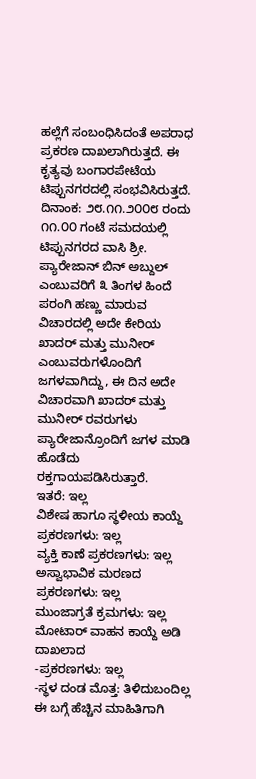ಹಲ್ಲೆಗೆ ಸಂಬಂಧಿಸಿದಂತೆ ಅಪರಾಧ ಪ್ರಕರಣ ದಾಖಲಾಗಿರುತ್ತದೆ. ಈ ಕೃತ್ಯವು ಬಂಗಾರಪೇಟೆಯ ಟಿಪ್ಪುನಗರದಲ್ಲಿ ಸಂಭವಿಸಿರುತ್ತದೆ. ದಿನಾಂಕ: ೨೮.೧೧.೨೦೦೮ ರಂದು ೧೧.೦೦ ಗಂಟೆ ಸಮದಯಲ್ಲಿ ಟಿಪ್ಪುನಗರದ ವಾಸಿ ಶ್ರೀ. ಪ್ಯಾರೇಜಾನ್ ಬಿನ್ ಅಬ್ದುಲ್ ಎಂಬುವರಿಗೆ ೩ ತಿಂಗಳ ಹಿಂದೆ ಪರಂಗಿ ಹಣ್ಣು ಮಾರುವ ವಿಚಾರದಲ್ಲಿ ಅದೇ ಕೇರಿಯ ಖಾದರ್ ಮತ್ತು ಮುನೀರ್ ಎಂಬುವರುಗಳೊಂದಿಗೆ ಜಗಳವಾಗಿದ್ದು, ಈ ದಿನ ಅದೇ ವಿಚಾರವಾಗಿ ಖಾದರ್ ಮತ್ತು ಮುನೀರ್ ರವರುಗಳು ಪ್ಯಾರೇಜಾನ್ರೊಂದಿಗೆ ಜಗಳ ಮಾಡಿ ಹೊಡೆದು ರಕ್ತಗಾಯಪಡಿಸಿರುತ್ತಾರೆ.
ಇತರೆ: ಇಲ್ಲ
ವಿಶೇಷ ಹಾಗೂ ಸ್ಥಳೀಯ ಕಾಯ್ದೆ ಪ್ರಕರಣಗಳು: ಇಲ್ಲ
ವ್ಯಕ್ತಿ ಕಾಣೆ ಪ್ರಕರಣಗಳು: ಇಲ್ಲ
ಅಸ್ವಾಭಾವಿಕ ಮರಣದ ಪ್ರಕರಣಗಳು: ಇಲ್ಲ
ಮುಂಜಾಗ್ರತೆ ಕ್ರಮಗಳು: ಇಲ್ಲ
ಮೋಟಾರ್ ವಾಹನ ಕಾಯ್ದೆ ಅಡಿ ದಾಖಲಾದ
-ಪ್ರಕರಣಗಳು: ಇಲ್ಲ
-ಸ್ಥಳ ದಂಡ ಮೊತ್ತ: ತಿಳಿದುಬಂದಿಲ್ಲ
ಈ ಬಗ್ಗೆ ಹೆಚ್ಚಿನ ಮಾಹಿತಿಗಾಗಿ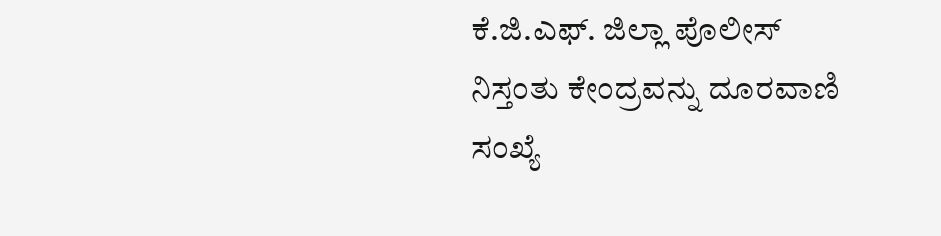ಕೆ.ಜಿ.ಎಫ್. ಜಿಲ್ಲಾ ಪೊಲೀಸ್ ನಿಸ್ತಂತು ಕೇಂದ್ರವನ್ನು ದೂರವಾಣಿ ಸಂಖ್ಯೆ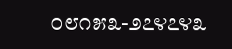೦೮೧೫೩-೨೭೪೭೪೩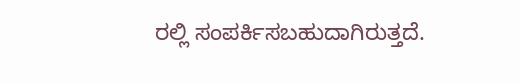ರಲ್ಲಿ ಸಂಪರ್ಕಿಸಬಹುದಾಗಿರುತ್ತದೆ.